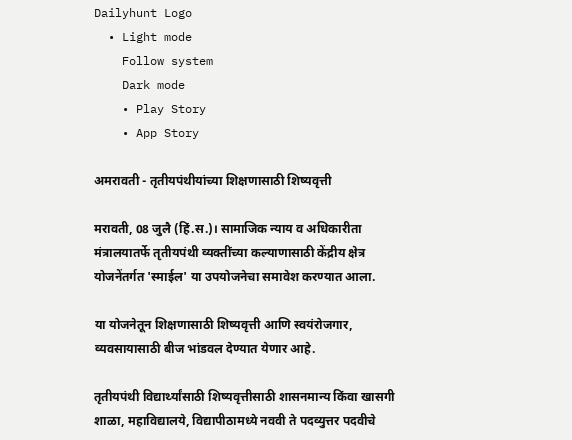Dailyhunt Logo
  • Light mode
    Follow system
    Dark mode
    • Play Story
    • App Story

अमरावती - तृतीयपंथीयांच्या शिक्षणासाठी शिष्यवृत्ती

मरावती, 08 जुलै (हिं.स.)। सामाजिक न्याय व अधिकारीता मंत्रालयातर्फे तृतीयपंथी व्यक्तींच्या कल्याणासाठी केंद्रीय क्षेत्र योजनेंतर्गत 'स्माईल' या उपयोजनेचा समावेश करण्यात आला.

या योजनेतून शिक्षणासाठी शिष्यवृत्ती आणि स्वयंरोजगार, व्यवसायासाठी बीज भांडवल देण्यात येणार आहे.

तृतीयपंथी विद्यार्थ्यांसाठी शिष्यवृत्तीसाठी शासनमान्य किंवा खासगी शाळा, महाविद्यालये, विद्यापीठामध्ये नववी ते पदव्युत्तर पदवीचे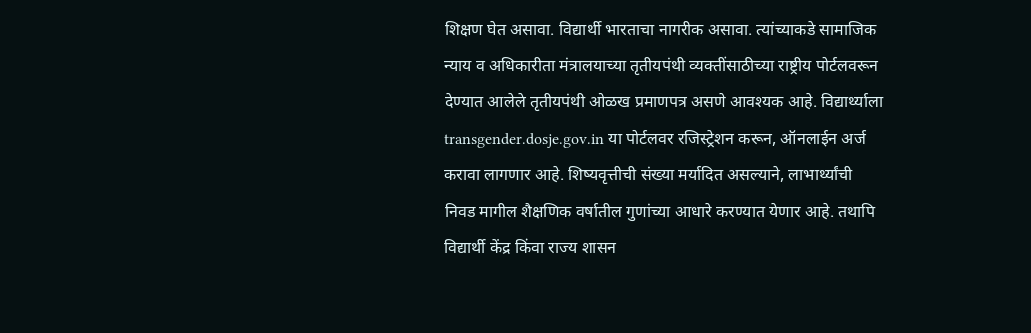शिक्षण घेत असावा. विद्यार्थी भारताचा नागरीक असावा. त्यांच्याकडे सामाजिक न्याय व अधिकारीता मंत्रालयाच्या तृतीयपंथी व्यक्तींसाठीच्या राष्ट्रीय पोर्टलवरून देण्यात आलेले तृतीयपंथी ओळख प्रमाणपत्र असणे आवश्यक आहे. विद्यार्थ्याला transgender.dosje.gov.in या पोर्टलवर रजिस्ट्रेशन करून, ऑनलाईन अर्ज करावा लागणार आहे. शिष्यवृत्तीची संख्या मर्यादित असल्याने, लाभार्थ्यांची निवड मागील शैक्षणिक वर्षातील गुणांच्या आधारे करण्यात येणार आहे. तथापि विद्यार्थी केंद्र किंवा राज्य शासन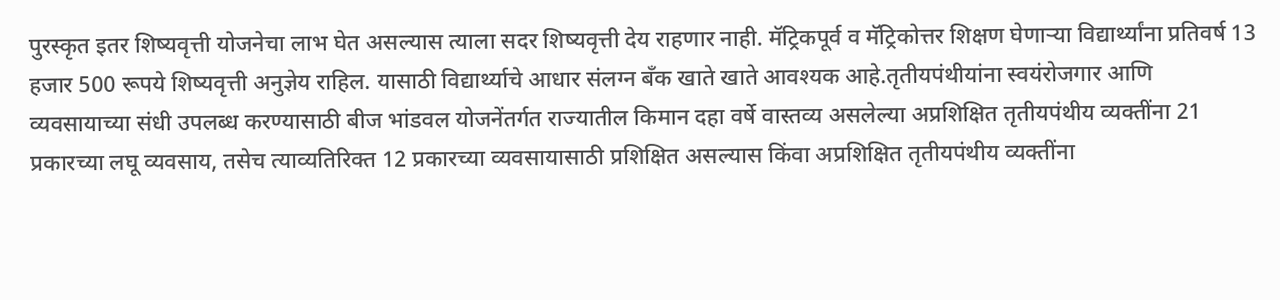पुरस्कृत इतर शिष्यवृत्ती योजनेचा लाभ घेत असल्यास त्याला सदर शिष्यवृत्ती देय राहणार नाही. मॅट्रिकपूर्व व मॅट्रिकोत्तर शिक्षण घेणाऱ्या विद्यार्थ्यांना प्रतिवर्ष 13 हजार 500 रूपये शिष्यवृत्ती अनुज्ञेय राहिल. यासाठी विद्यार्थ्याचे आधार संलग्न बँक खाते खाते आवश्यक आहे.तृतीयपंथीयांना स्वयंरोजगार आणि व्यवसायाच्या संधी उपलब्ध करण्यासाठी बीज भांडवल योजनेंतर्गत राज्यातील किमान दहा वर्षे वास्तव्य असलेल्या अप्रशिक्षित तृतीयपंथीय व्यक्तींना 21 प्रकारच्या लघू व्यवसाय, तसेच त्याव्यतिरिक्त 12 प्रकारच्या व्यवसायासाठी प्रशिक्षित असल्यास किंवा अप्रशिक्षित तृतीयपंथीय व्यक्तींना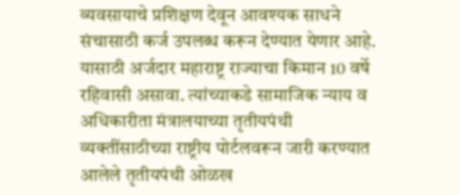व्यवसायाचे प्रशिक्षण देवून आवश्यक साधने संचासाठी कर्ज उपलब्ध करून देण्यात येणार आहे. यासाठी अर्जदार महाराष्ट्र राज्याचा किमान 10 वर्षे रहिवासी असावा. त्यांच्याकडे सामाजिक न्याय व अधिकारीता मंत्रालयाच्या तृतीयपंथी व्यक्तींसाठीच्या राष्ट्रीय पोर्टलवरून जारी करण्यात आलेले तृतीयपंथी ओळख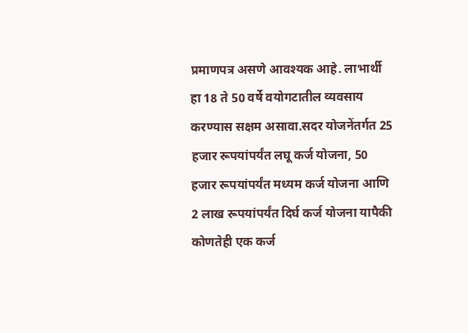प्रमाणपत्र असणे आवश्यक आहे. लाभार्थी हा 18 ते 50 वर्षे वयोगटातील व्यवसाय करण्यास सक्षम असावा.सदर योजनेंतर्गत 25 हजार रूपयांपर्यंत लघू कर्ज योजना, 50 हजार रूपयांपर्यंत मध्यम कर्ज योजना आणि 2 लाख रूपयांपर्यंत दिर्घ कर्ज योजना यापैकी कोणतेही एक कर्ज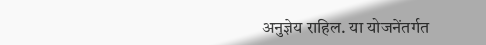अनुज्ञेय राहिल. या योजनेंतर्गत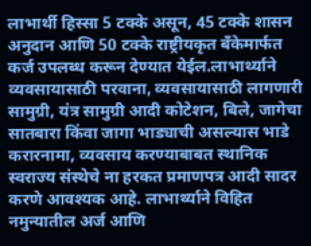लाभार्थी हिस्सा 5 टक्के असून, 45 टक्के शासन अनुदान आणि 50 टक्के राष्ट्रीयकृत बँकेमार्फत कर्ज उपलब्ध करून देण्यात येईल.लाभार्थ्याने व्यवसायासाठी परवाना, व्यवसायासाठी लागणारी सामुग्री, यंत्र सामुग्री आदी कोटेशन, बिले, जागेचा सातबारा किंवा जागा भाड्याची असल्यास भाडे करारनामा, व्यवसाय करण्याबाबत स्थानिक स्वराज्य संस्थेचे ना हरकत प्रमाणपत्र आदी सादर करणे आवश्यक आहे. लाभार्थ्याने विहित नमुन्यातील अर्ज आणि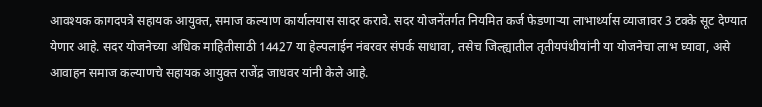आवश्यक कागदपत्रे सहायक आयुक्त, समाज कल्याण कार्यालयास सादर करावे. सदर योजनेंतर्गत नियमित कर्ज फेडणाऱ्या लाभार्थ्यास व्याजावर 3 टक्के सूट देण्यात येणार आहे. सदर योजनेच्या अधिक माहितीसाठी 14427 या हेल्पलाईन नंबरवर संपर्क साधावा, तसेच जिल्ह्यातील तृतीयपंथीयांनी या योजनेचा लाभ घ्यावा, असे आवाहन समाज कल्याणचे सहायक आयुक्त राजेंद्र जाधवर यांनी केले आहे.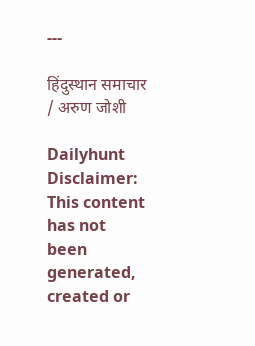---

हिंदुस्थान समाचार / अरुण जोशी

Dailyhunt
Disclaimer: This content has not been generated, created or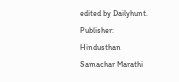edited by Dailyhunt. Publisher: Hindusthan Samachar Marathi